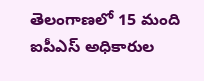తెలంగాణలో 15 మంది ఐపీఎస్ అధికారుల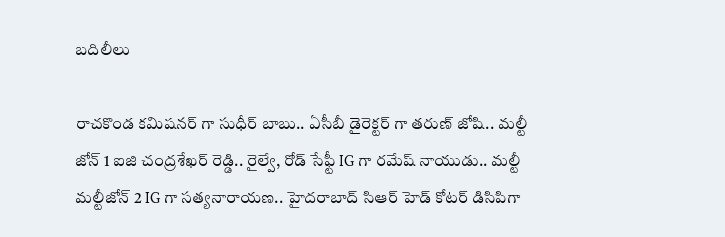బదిలీలు

రాచకొండ కమిషనర్ గా సుధీర్ బాబు.. ఏసీబీ డైరెక్టర్ గా తరుణ్ జోషి.. మల్టీ జోన్ 1 ఐజి చంద్రశేఖర్ రెడ్డి.. రైల్వే, రోడ్ సేఫ్టీ IG గా రమేష్ నాయుడు.. మల్టీ మల్టీజోన్ 2 IG గా సత్యనారాయణ.. హైదరాబాద్ సిఆర్ హెడ్ కోటర్ డిసిపిగా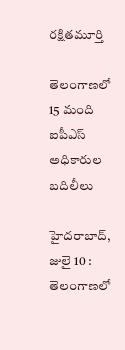రక్షితమూర్తి

తెలంగాణలో 15 మంది ఐపీఎస్ అధికారుల బదిలీలు

హైదరాబాద్, జులై 10 :
తెలంగాణలో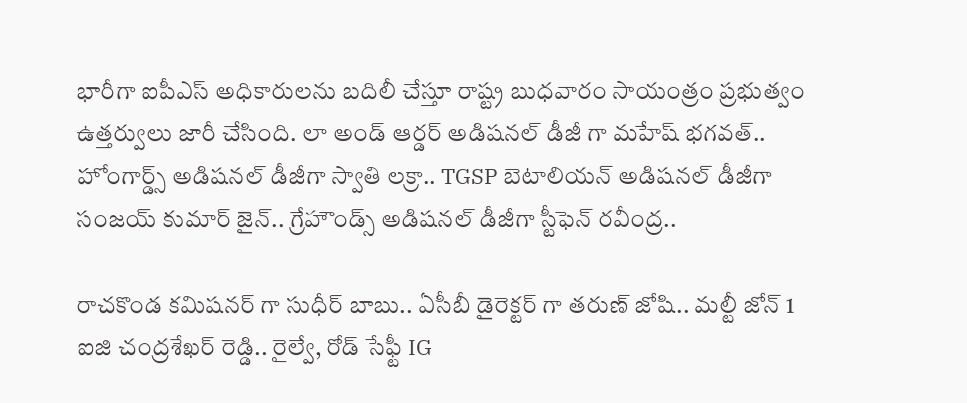భారీగా ఐపీఎస్ అధికారులను బదిలీ చేస్తూ రాష్ట్ర బుధవారం సాయంత్రం ప్రభుత్వం ఉత్తర్వులు జారీ చేసింది. లా అండ్ ఆర్డర్ అడిషనల్ డీజీ గా మహేష్ భగవత్.. హోంగార్డ్స్ అడిషనల్ డీజీగా స్వాతి లక్రా.. TGSP బెటాలియన్ అడిషనల్ డీజీగా సంజయ్ కుమార్ జైన్.. గ్రేహౌండ్స్ అడిషనల్ డీజీగా స్టీఫెన్ రవీంద్ర..

రాచకొండ కమిషనర్ గా సుధీర్ బాబు.. ఏసీబీ డైరెక్టర్ గా తరుణ్ జోషి.. మల్టీ జోన్ 1 ఐజి చంద్రశేఖర్ రెడ్డి.. రైల్వే, రోడ్ సేఫ్టీ IG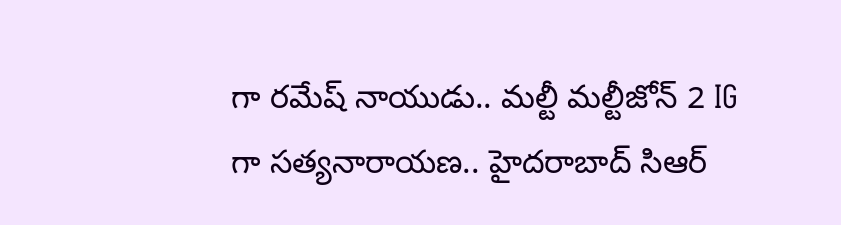గా రమేష్ నాయుడు.. మల్టీ మల్టీజోన్ 2 IG గా సత్యనారాయణ.. హైదరాబాద్ సిఆర్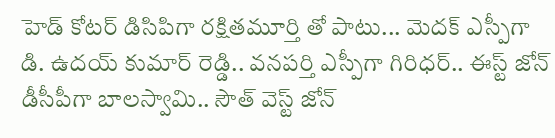హెడ్ కోటర్ డిసిపిగా రక్షితమూర్తి తో పాటు... మెదక్ ఎస్పీగా డి. ఉదయ్ కుమార్ రెడ్డి.. వనపర్తి ఎస్పీగా గిరిధర్.. ఈస్ట్ జోన్ డీసీపీగా బాలస్వామి.. సౌత్ వెస్ట్ జోన్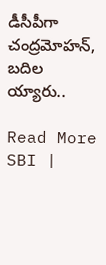డీసీపీగా చంద్రమోహన్, బదిల య్యారు..

Read More SBI |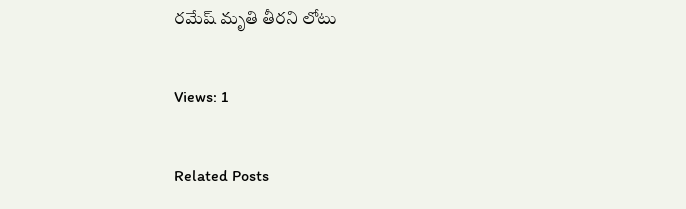రమేష్ మృతి తీరని లోటు

Views: 1

Related Posts